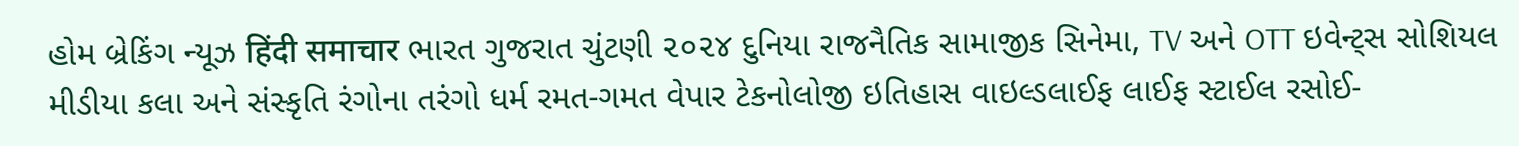હોમ બ્રેકિંગ ન્યૂઝ हिंदी समाचार ભારત ગુજરાત ચુંટણી ૨૦૨૪ દુનિયા રાજનૈતિક સામાજીક સિનેમા, TV અને OTT ઇવેન્ટ્સ સોશિયલ મીડીયા કલા અને સંસ્કૃતિ રંગોના તરંગો ધર્મ રમત-ગમત વેપાર ટેકનોલોજી ઇતિહાસ વાઇલ્ડલાઈફ લાઈફ સ્ટાઈલ રસોઈ-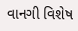વાનગી વિશેષ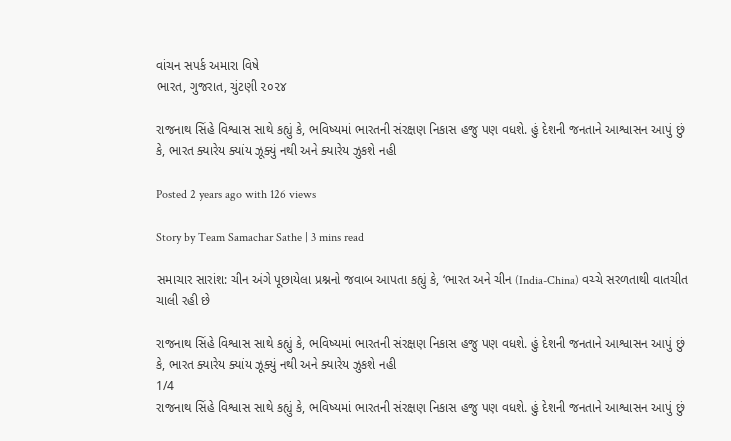વાંચન સપર્ક અમારા વિષે
ભારત, ગુજરાત, ચુંટણી ૨૦૨૪

રાજનાથ સિંહે વિશ્વાસ સાથે કહ્યું કે, ભવિષ્યમાં ભારતની સંરક્ષણ નિકાસ હજુ પણ વધશે. હું દેશની જનતાને આશ્વાસન આપું છું કે, ભારત ક્યારેય ક્યાંય ઝૂક્યું નથી અને ક્યારેય ઝુકશે નહી

Posted 2 years ago with 126 views

Story by Team Samachar Sathe | 3 mins read

સમાચાર સારાંશ: ચીન અંગે પૂછાયેલા પ્રશ્નનો જવાબ આપતા કહ્યું કે, ‘ભારત અને ચીન (India-China) વચ્ચે સરળતાથી વાતચીત ચાલી રહી છે

રાજનાથ સિંહે વિશ્વાસ સાથે કહ્યું કે, ભવિષ્યમાં ભારતની સંરક્ષણ નિકાસ હજુ પણ વધશે. હું દેશની જનતાને આશ્વાસન આપું છું કે, ભારત ક્યારેય ક્યાંય ઝૂક્યું નથી અને ક્યારેય ઝુકશે નહી
1/4
રાજનાથ સિંહે વિશ્વાસ સાથે કહ્યું કે, ભવિષ્યમાં ભારતની સંરક્ષણ નિકાસ હજુ પણ વધશે. હું દેશની જનતાને આશ્વાસન આપું છું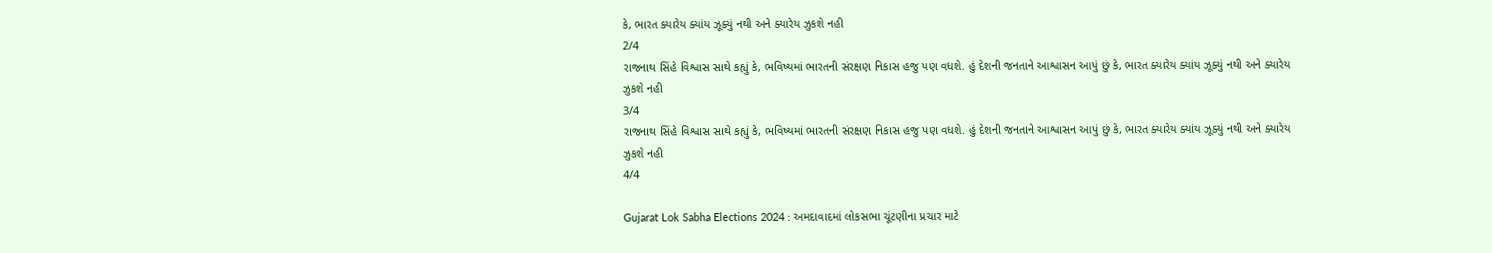કે, ભારત ક્યારેય ક્યાંય ઝૂક્યું નથી અને ક્યારેય ઝુકશે નહી
2/4
રાજનાથ સિંહે વિશ્વાસ સાથે કહ્યું કે, ભવિષ્યમાં ભારતની સંરક્ષણ નિકાસ હજુ પણ વધશે. હું દેશની જનતાને આશ્વાસન આપું છું કે, ભારત ક્યારેય ક્યાંય ઝૂક્યું નથી અને ક્યારેય ઝુકશે નહી
3/4
રાજનાથ સિંહે વિશ્વાસ સાથે કહ્યું કે, ભવિષ્યમાં ભારતની સંરક્ષણ નિકાસ હજુ પણ વધશે. હું દેશની જનતાને આશ્વાસન આપું છું કે, ભારત ક્યારેય ક્યાંય ઝૂક્યું નથી અને ક્યારેય ઝુકશે નહી
4/4

Gujarat Lok Sabha Elections 2024 : અમદાવાદમાં લોકસભા ચૂંટણીના પ્રચાર માટે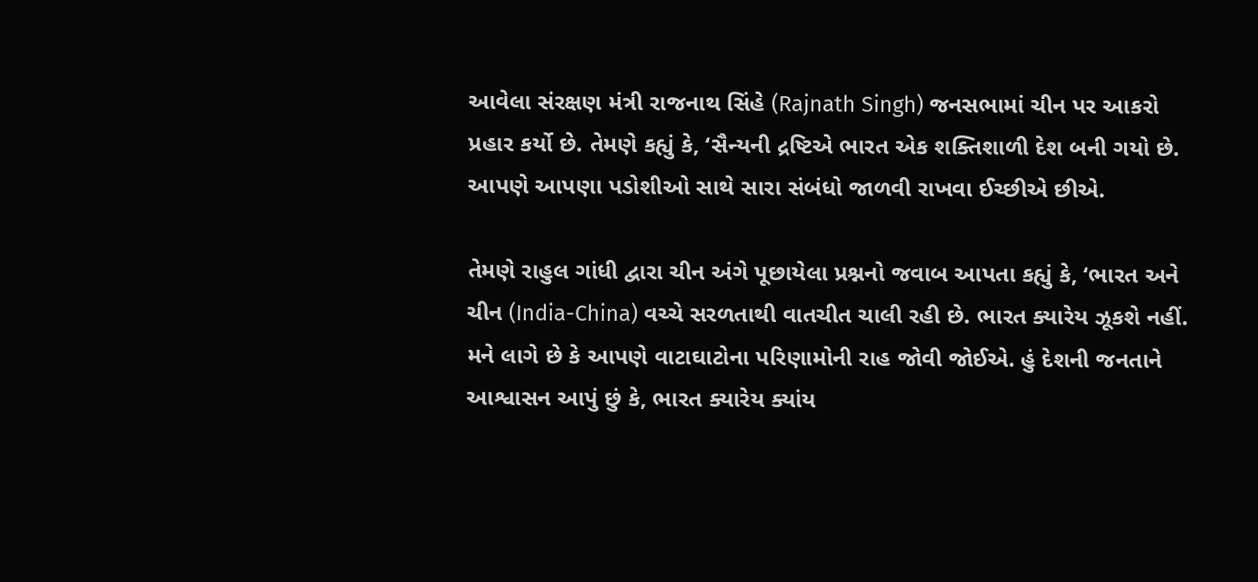આવેલા સંરક્ષણ મંત્રી રાજનાથ સિંહે (Rajnath Singh) જનસભામાં ચીન પર આકરો પ્રહાર કર્યો છે. તેમણે કહ્યું કે, ‘સૈન્યની દ્રષ્ટિએ ભારત એક શક્તિશાળી દેશ બની ગયો છે. આપણે આપણા પડોશીઓ સાથે સારા સંબંધો જાળવી રાખવા ઈચ્છીએ છીએ.

તેમણે રાહુલ ગાંધી દ્વારા ચીન અંગે પૂછાયેલા પ્રશ્નનો જવાબ આપતા કહ્યું કે, ‘ભારત અને ચીન (India-China) વચ્ચે સરળતાથી વાતચીત ચાલી રહી છે. ભારત ક્યારેય ઝૂકશે નહીં. મને લાગે છે કે આપણે વાટાઘાટોના પરિણામોની રાહ જોવી જોઈએ. હું દેશની જનતાને આશ્વાસન આપું છું કે, ભારત ક્યારેય ક્યાંય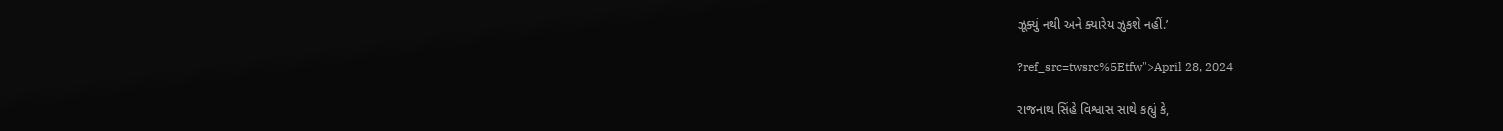ઝૂક્યું નથી અને ક્યારેય ઝુકશે નહીં.’

?ref_src=twsrc%5Etfw">April 28, 2024

રાજનાથ સિંહે વિશ્વાસ સાથે કહ્યું કે,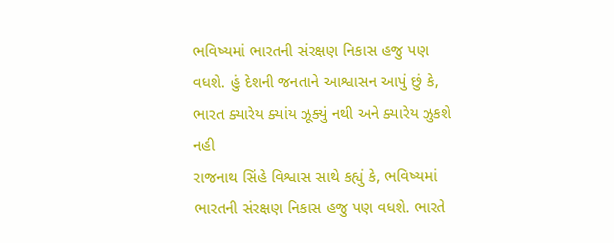ભવિષ્યમાં ભારતની સંરક્ષણ નિકાસ હજુ પણ વધશે. હું દેશની જનતાને આશ્વાસન આપું છું કે, ભારત ક્યારેય ક્યાંય ઝૂક્યું નથી અને ક્યારેય ઝુકશે નહી
રાજનાથ સિંહે વિશ્વાસ સાથે કહ્યું કે, ભવિષ્યમાં ભારતની સંરક્ષણ નિકાસ હજુ પણ વધશે. ભારતે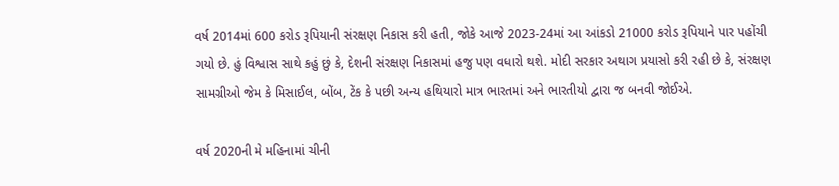વર્ષ 2014માં 600 કરોડ રૂપિયાની સંરક્ષણ નિકાસ કરી હતી, જોકે આજે 2023-24માં આ આંકડો 21000 કરોડ રૂપિયાને પાર પહોંચી ગયો છે. હું વિશ્વાસ સાથે કહું છું કે, દેશની સંરક્ષણ નિકાસમાં હજુ પણ વધારો થશે. મોદી સરકાર અથાગ પ્રયાસો કરી રહી છે કે, સંરક્ષણ સામગ્રીઓ જેમ કે મિસાઈલ, બોંબ, ટેંક કે પછી અન્ય હથિયારો માત્ર ભારતમાં અને ભારતીયો દ્વારા જ બનવી જોઈએ.

વર્ષ 2020ની મે મહિનામાં ચીની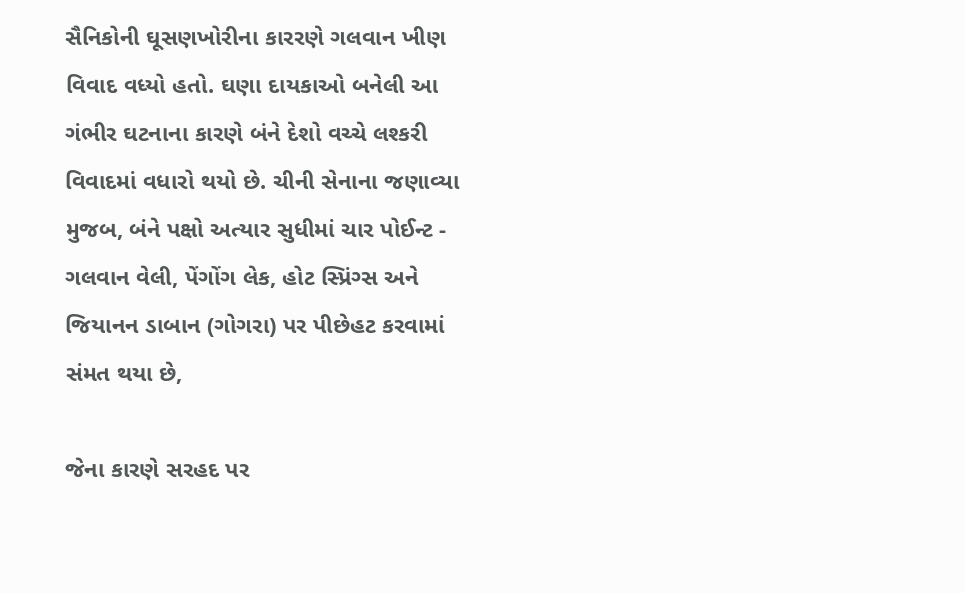સૈનિકોની ઘૂસણખોરીના કારરણે ગલવાન ખીણ વિવાદ વધ્યો હતો. ઘણા દાયકાઓ બનેલી આ ગંભીર ઘટનાના કારણે બંને દેશો વચ્ચે લશ્કરી વિવાદમાં વધારો થયો છે. ચીની સેનાના જણાવ્યા મુજબ, બંને પક્ષો અત્યાર સુધીમાં ચાર પોઈન્ટ - ગલવાન વેલી, પેંગોંગ લેક, હોટ સ્પ્રિંગ્સ અને જિયાનન ડાબાન (ગોગરા) પર પીછેહટ કરવામાં સંમત થયા છે,

જેના કારણે સરહદ પર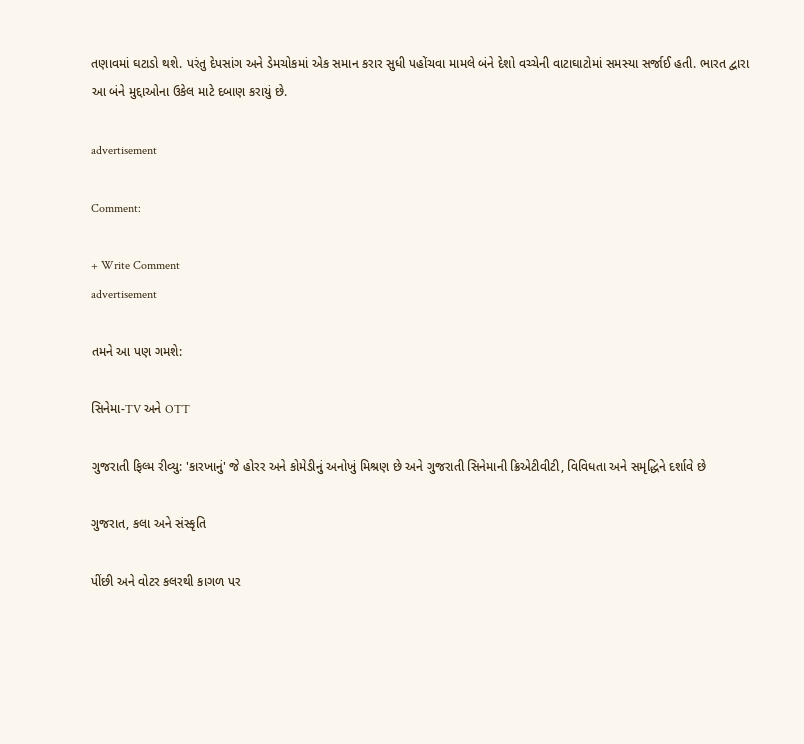તણાવમાં ઘટાડો થશે. પરંતુ દેપસાંગ અને ડેમચોકમાં એક સમાન કરાર સુધી પહોંચવા મામલે બંને દેશો વચ્ચેની વાટાઘાટોમાં સમસ્યા સર્જાઈ હતી. ભારત દ્વારા આ બંને મુદ્દાઓના ઉકેલ માટે દબાણ કરાયું છે.

advertisement

Comment:

+ Write Comment
advertisement

તમને આ પણ ગમશે:

સિનેમા-TV અને OTT

ગુજરાતી ફિલ્મ રીવ્યુ: 'કારખાનું' જે હોરર અને કોમેડીનું અનોખું મિશ્રણ છે અને ગુજરાતી સિનેમાની ક્રિએટીવીટી, વિવિધતા અને સમૃદ્ધિને દર્શાવે છે

ગુજરાત, કલા અને સંસ્કૃતિ

પીંછી અને વોટર કલરથી કાગળ પર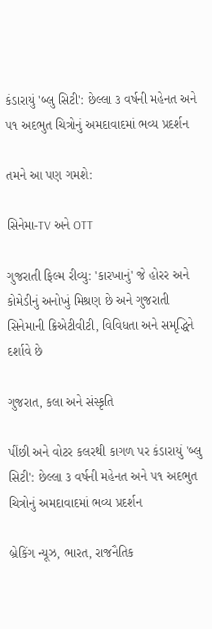કંડારાયું 'બ્લુ સિટી': છેલ્લા ૩ વર્ષની મહેનત અને ૫૧ અદભુત ચિત્રોનું અમદાવાદમાં ભવ્ય પ્રદર્શન

તમને આ પણ ગમશે:

સિનેમા-TV અને OTT

ગુજરાતી ફિલ્મ રીવ્યુ: 'કારખાનું' જે હોરર અને કોમેડીનું અનોખું મિશ્રણ છે અને ગુજરાતી સિનેમાની ક્રિએટીવીટી, વિવિધતા અને સમૃદ્ધિને દર્શાવે છે

ગુજરાત, કલા અને સંસ્કૃતિ

પીંછી અને વોટર કલરથી કાગળ પર કંડારાયું 'બ્લુ સિટી': છેલ્લા ૩ વર્ષની મહેનત અને ૫૧ અદભુત ચિત્રોનું અમદાવાદમાં ભવ્ય પ્રદર્શન

બ્રેકિંગ ન્યૂઝ, ભારત, રાજનૈતિક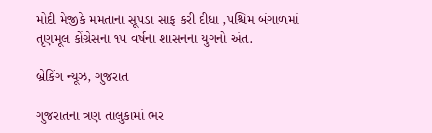મોદી મેજીકે મમતાના સૂપડા સાફ કરી દીધા ,પશ્ચિમ બંગાળમાં તૃણમૂલ કોંગ્રેસના ૧૫ વર્ષના શાસનના યુગનો અંત.

બ્રેકિંગ ન્યૂઝ, ગુજરાત

ગુજરાતના ત્રણ તાલુકામાં ભર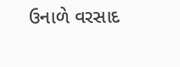ઉનાળે વરસાદ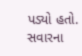પડ્યો હતો. સવારના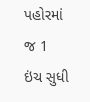પહોરમાં જ 1 ઇંચ સુધી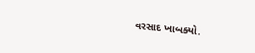વરસાદ ખાબક્યો.